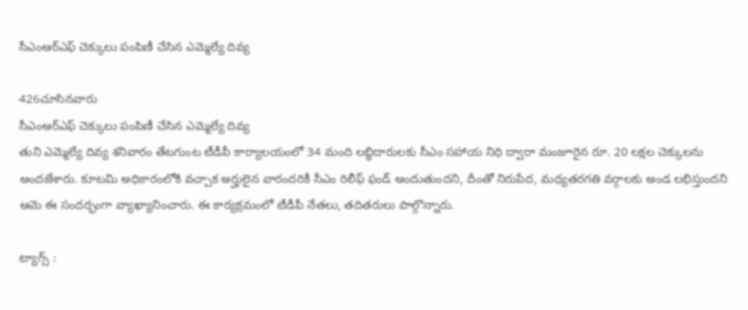సీఎంఆర్ఎఫ్ చెక్కులు పంపిణీ చేసిన ఎమ్మెల్యే దివ్య

426చూసినవారు
సీఎంఆర్ఎఫ్ చెక్కులు పంపిణీ చేసిన ఎమ్మెల్యే దివ్య
తుని ఎమ్మెల్యే దివ్య శనివారం తేటగుంట టీడీపీ కార్యాలయంలో 34 మంది లబ్ధిదారులకు సీఎం సహాయ నిధి ద్వారా మంజూరైన రూ. 20 లక్షల చెక్కులను అందజేశారు. కూటమి అధికారంలోకి వచ్చాక అర్హులైన వారందరికీ సీఎం రిలీఫ్ ఫండ్ అందుతుందని, దీంతో నిరుపేద, మధ్యతరగతి వర్గాలకు అండ లభిస్తుందని ఆమె ఈ సందర్భంగా వ్యాఖ్యానించారు. ఈ కార్యక్రమంలో టీడీపీ నేతలు, తదితరులు పాల్గొన్నారు.

ట్యాగ్స్ :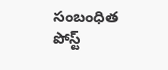సంబంధిత పోస్ట్